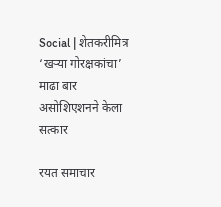Social | शेतकरीमित्र ‘खऱ्या गोरक्षकांचा’ माढा बार असोशिएशनने केला सत्कार

रयत समाचार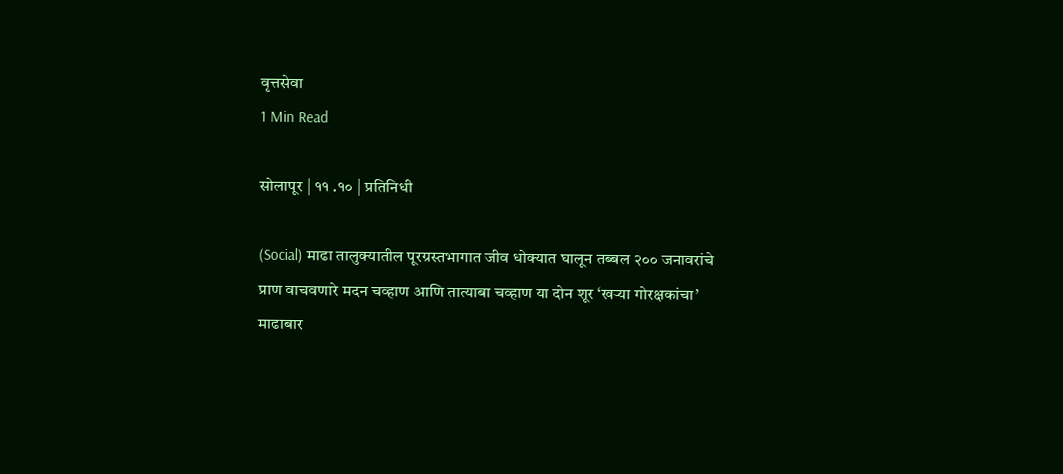वृत्तसेवा
1 Min Read

सोलापूर | ११ .१० | प्रतिनिधी

(Social) माढा तालुक्यातील पूरग्रस्तभागात जीव धोक्यात घालून तब्बल २०० जनावरांचे प्राण वाचवणारे मदन चव्हाण आणि तात्याबा चव्हाण या दोन शूर ‘खऱ्या गोरक्षकांचा’ माढाबार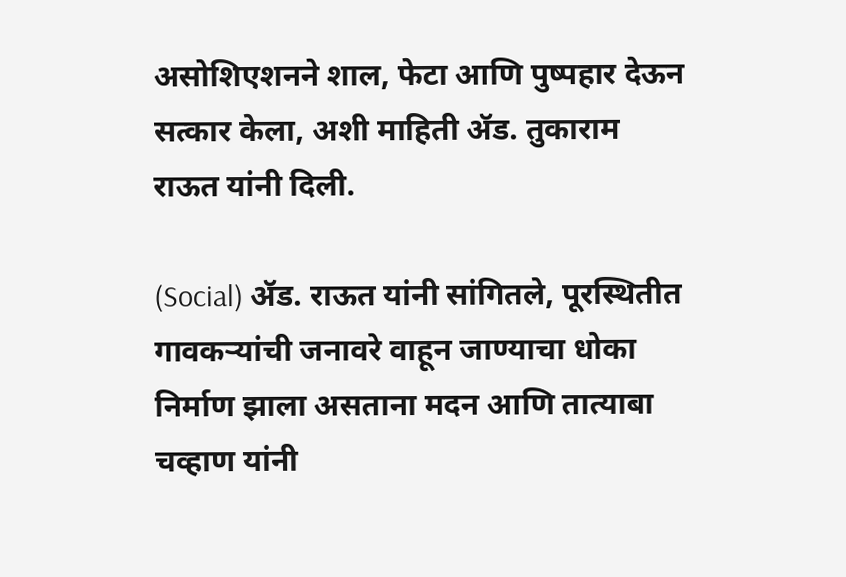असोशिएशनने शाल, फेटा आणि पुष्पहार देऊन सत्कार केला, अशी माहिती ॲड. तुकाराम राऊत यांनी दिली.

(Social) ॲड. राऊत यांनी सांगितले, पूरस्थितीत गावकऱ्यांची जनावरे वाहून जाण्याचा धोका निर्माण झाला असताना मदन आणि तात्याबा चव्हाण यांनी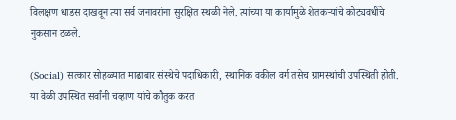विलक्षण धाडस दाखवून त्या सर्व जनावरांना सुरक्षित स्थळी नेले. त्यांच्या या कार्यामुळे शेतकऱ्यांचे कोट्यवधींचे नुकसान टळले.

(Social) सत्कार सोहळ्यात माढाबार संस्थेचे पदाधिकारी, स्थानिक वकील वर्ग तसेच ग्रामस्थांची उपस्थिती होती. या वेळी उपस्थित सर्वांनी चव्हाण यांचे कौतुक करत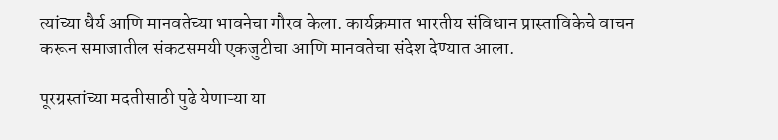त्यांच्या धैर्य आणि मानवतेच्या भावनेचा गौरव केला. कार्यक्रमात भारतीय संविधान प्रास्ताविकेचे वाचन करून समाजातील संकटसमयी एकजुटीचा आणि मानवतेचा संदेश देण्यात आला.

पूरग्रस्तांच्या मदतीसाठी पुढे येणाऱ्या या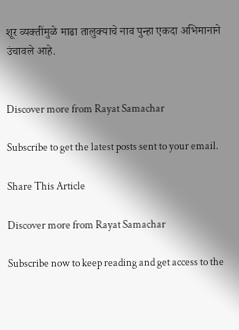शूर व्यक्तींमुळे माढा तालुक्याचे नाव पुन्हा एकदा अभिमानाने उंचावले आहे.


Discover more from Rayat Samachar

Subscribe to get the latest posts sent to your email.

Share This Article

Discover more from Rayat Samachar

Subscribe now to keep reading and get access to the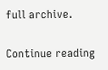full archive.

Continue reading